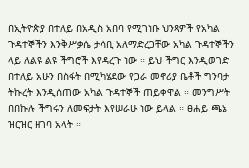በኢትዮጵያ በተለይ በአዲስ አበባ የሚገነቡ ህንጻዎች የአካል ጉዳተኞችን እንቅሥቃሴ ታሳቢ አለማድረጋቸው አካል ጉዳተኞችን ላይ ለልዩ ልዩ ችግሮች እየዳረጉ ነው ። ይህ ችግር እንዲወገድ በተለይ አሁን በስፋት በሚካሄደው የጋራ መኖሪያ ቤቶች ግንባታ ትኩረት እንዲሰጠው አካል ጉዳተኞች ጠይቀዋል ። መንግሥት በበኩሉ ችግሩን ለመፍታት እየሠራሁ ነው ይላል ። ፀሐይ ጫኔ ዝርዝር ዘገባ አላት ።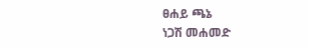ፀሐይ ጫኔ
ነጋሽ መሐመድ